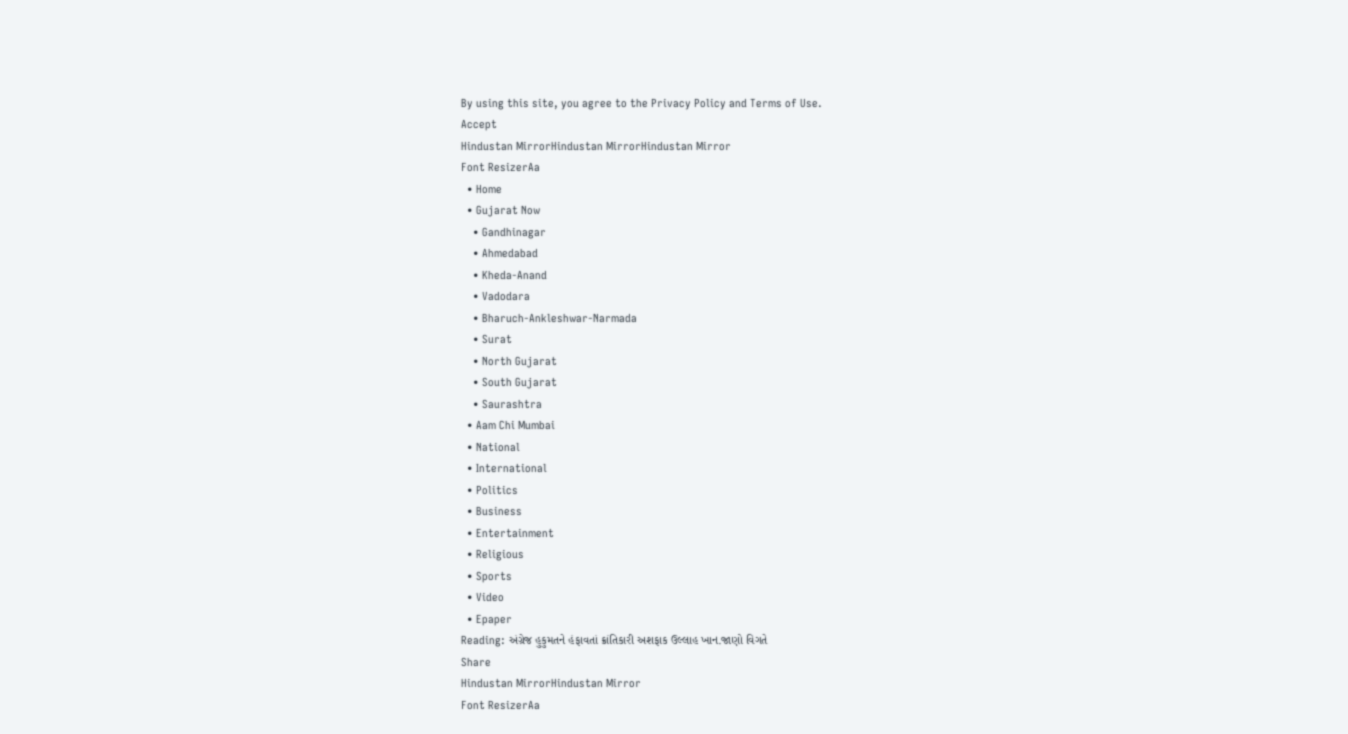By using this site, you agree to the Privacy Policy and Terms of Use.
Accept
Hindustan MirrorHindustan MirrorHindustan Mirror
Font ResizerAa
  • Home
  • Gujarat Now
    • Gandhinagar
    • Ahmedabad
    • Kheda-Anand
    • Vadodara
    • Bharuch-Ankleshwar-Narmada
    • Surat
    • North Gujarat
    • South Gujarat
    • Saurashtra
  • Aam Chi Mumbai
  • National
  • International
  • Politics
  • Business
  • Entertainment
  • Religious
  • Sports
  • Video
  • Epaper
Reading: અંગ્રેજ હુકુમતને હંફાવતાં ક્રાંતિકારી અશફાક ઉલ્લાહ ખાન.જાણો વિગતે
Share
Hindustan MirrorHindustan Mirror
Font ResizerAa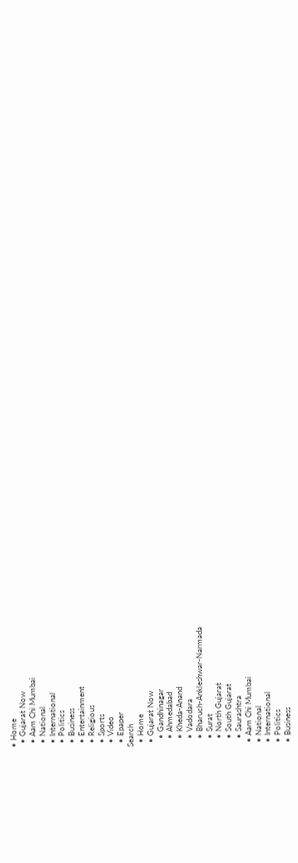• Home
  • Gujarat Now
  • Aam Chi Mumbai
  • National
  • International
  • Politics
  • Business
  • Entertainment
  • Religious
  • Sports
  • Video
  • Epaper
Search
  • Home
  • Gujarat Now
    • Gandhinagar
    • Ahmedabad
    • Kheda-Anand
    • Vadodara
    • Bharuch-Ankleshwar-Narmada
    • Surat
    • North Gujarat
    • South Gujarat
    • Saurashtra
  • Aam Chi Mumbai
  • National
  • International
  • Politics
  • Business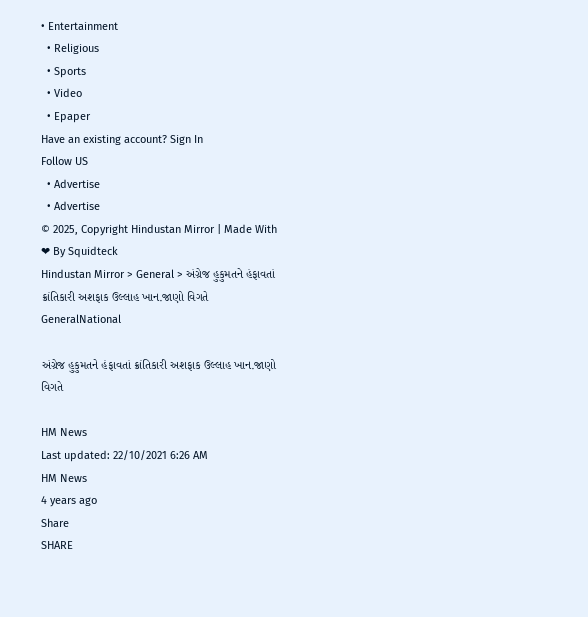• Entertainment
  • Religious
  • Sports
  • Video
  • Epaper
Have an existing account? Sign In
Follow US
  • Advertise
  • Advertise
© 2025, Copyright Hindustan Mirror | Made With ❤ By Squidteck
Hindustan Mirror > General > અંગ્રેજ હુકુમતને હંફાવતાં ક્રાંતિકારી અશફાક ઉલ્લાહ ખાન.જાણો વિગતે
GeneralNational

અંગ્રેજ હુકુમતને હંફાવતાં ક્રાંતિકારી અશફાક ઉલ્લાહ ખાન.જાણો વિગતે

HM News
Last updated: 22/10/2021 6:26 AM
HM News
4 years ago
Share
SHARE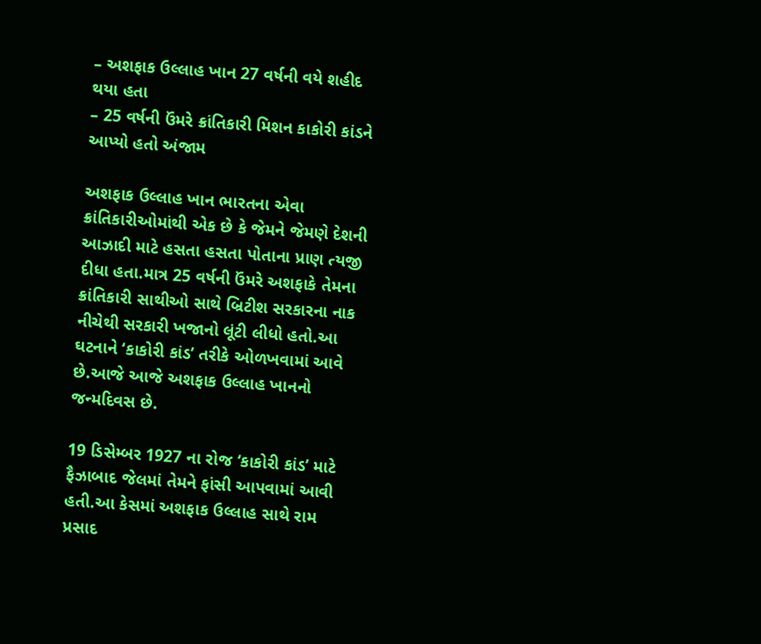– અશફાક ઉલ્લાહ ખાન 27 વર્ષની વયે શહીદ થયા હતા
– 25 વર્ષની ઉંમરે ક્રાંતિકારી મિશન કાકોરી કાંડને આપ્યો હતો અંજામ

અશફાક ઉલ્લાહ ખાન ભારતના એવા ક્રાંતિકારીઓમાંથી એક છે કે જેમને જેમણે દેશની આઝાદી માટે હસતા હસતા પોતાના પ્રાણ ત્યજી દીધા હતા.માત્ર 25 વર્ષની ઉંમરે અશફાકે તેમના ક્રાંતિકારી સાથીઓ સાથે બ્રિટીશ સરકારના નાક નીચેથી સરકારી ખજાનો લૂંટી લીધો હતો.આ ઘટનાને ‘કાકોરી કાંડ’ તરીકે ઓળખવામાં આવે છે.આજે આજે અશફાક ઉલ્લાહ ખાનનો જન્મદિવસ છે.

19 ડિસેમ્બર 1927 ના રોજ ‘કાકોરી કાંડ’ માટે ફૈઝાબાદ જેલમાં તેમને ફાંસી આપવામાં આવી હતી.આ કેસમાં અશફાક ઉલ્લાહ સાથે રામ પ્રસાદ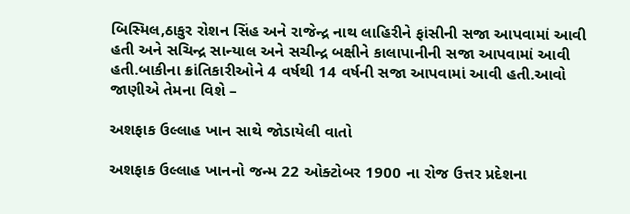બિસ્મિલ,ઠાકુર રોશન સિંહ અને રાજેન્દ્ર નાથ લાહિરીને ફાંસીની સજા આપવામાં આવી હતી અને સચિન્દ્ર સાન્યાલ અને સચીન્દ્ર બક્ષીને કાલાપાનીની સજા આપવામાં આવી હતી.બાકીના ક્રાંતિકારીઓને 4 વર્ષથી 14 વર્ષની સજા આપવામાં આવી હતી.આવો જાણીએ તેમના વિશે –

અશફાક ઉલ્લાહ ખાન સાથે જોડાયેલી વાતો

અશફાક ઉલ્લાહ ખાનનો જન્મ 22 ઓક્ટોબર 1900 ના રોજ ઉત્તર પ્રદેશના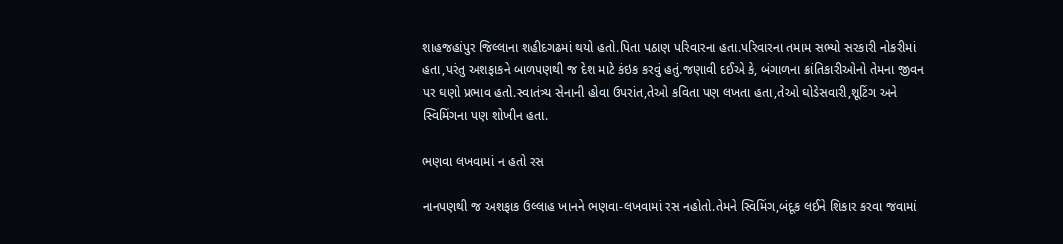શાહજહાંપુર જિલ્લાના શહીદગઢમાં થયો હતો.પિતા પઠાણ પરિવારના હતા.પરિવારના તમામ સભ્યો સરકારી નોકરીમાં હતા,પરંતુ અશફાકને બાળપણથી જ દેશ માટે કંઇક કરવું હતું.જણાવી દઈએ કે, બંગાળના ક્રાંતિકારીઓનો તેમના જીવન પર ઘણો પ્રભાવ હતો.સ્વાતંત્ર્ય સેનાની હોવા ઉપરાંત,તેઓ કવિતા પણ લખતા હતા,તેઓ ઘોડેસવારી,શૂટિંગ અને સ્વિમિંગના પણ શોખીન હતા.

ભણવા લખવામાં ન હતો રસ

નાનપણથી જ અશફાક ઉલ્લાહ ખાનને ભણવા-લખવામાં રસ નહોતો.તેમને સ્વિમિંગ,બંદૂક લઈને શિકાર કરવા જવામાં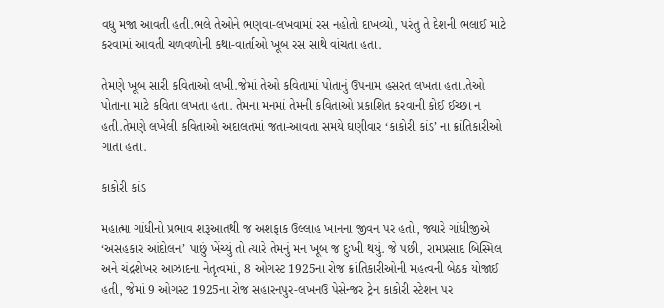વધુ મજા આવતી હતી.ભલે તેઓને ભણવા-લખવામાં રસ નહોતો દાખવ્યો, પરંતુ તે દેશની ભલાઈ માટે કરવામાં આવતી ચળવળોની કથા-વાર્તાઓ ખૂબ રસ સાથે વાંચતા હતા.

તેમણે ખૂબ સારી કવિતાઓ લખી.જેમાં તેઓ કવિતામાં પોતાનું ઉપનામ હસરત લખતા હતા.તેઓ પોતાના માટે કવિતા લખતા હતા. તેમના મનમાં તેમની કવિતાઓ પ્રકાશિત કરવાની કોઈ ઈચ્છા ન હતી.તેમણે લખેલી કવિતાઓ અદાલતમાં જતા-આવતા સમયે ઘણીવાર ‘કાકોરી કાંડ’ ના ક્રાંતિકારીઓ ગાતા હતા.

કાકોરી કાંડ

મહાત્મા ગાંધીનો પ્રભાવ શરૂઆતથી જ અશફાક ઉલ્લાહ ખાનના જીવન પર હતો, જ્યારે ગાંધીજીએ ‘અસહકાર આંદોલન’ પાછું ખેંચ્યું તો ત્યારે તેમનું મન ખૂબ જ દુઃખી થયું. જે પછી, રામપ્રસાદ બિસ્મિલ અને ચંદ્રશેખર આઝાદના નેતૃત્વમાં, 8 ઓગસ્ટ 1925ના રોજ ક્રાંતિકારીઓની મહત્વની બેઠક યોજાઈ હતી, જેમાં 9 ઓગસ્ટ 1925ના રોજ સહારનપુર-લખનઉ પેસેન્જર ટ્રેન કાકોરી સ્ટેશન પર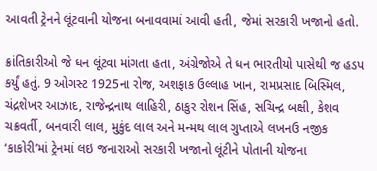આવતી ટ્રેનને લૂંટવાની યોજના બનાવવામાં આવી હતી, જેમાં સરકારી ખજાનો હતો.

ક્રાંતિકારીઓ જે ધન લૂંટવા માંગતા હતા, અંગ્રેજોએ તે ધન ભારતીયો પાસેથી જ હડપ કર્યું હતું. 9 ઓગસ્ટ 1925ના રોજ, અશફાક ઉલ્લાહ ખાન, રામપ્રસાદ બિસ્મિલ, ચંદ્રશેખર આઝાદ, રાજેન્દ્રનાથ લાહિરી, ઠાકુર રોશન સિંહ, સચિન્દ્ર બક્ષી, કેશવ ચક્રવર્તી, બનવારી લાલ, મુકુંદ લાલ અને મન્મથ લાલ ગુપ્તાએ લખનઉ નજીક ‘કાકોરી’માં ટ્રેનમાં લઇ જનારાઓ સરકારી ખજાનો લૂંટીને પોતાની યોજના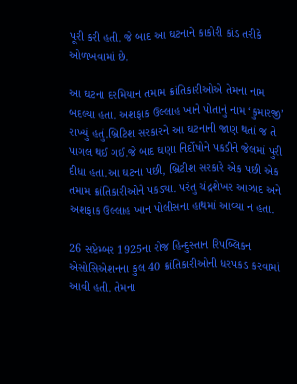પૂરી કરી હતી. જે બાદ આ ઘટનાને કાકોરી કાંડ તરીકે ઓળખવામાં છે.

આ ઘટના દરમિયાન તમામ ક્રાંતિકારીઓએ તેમના નામ બદલ્યા હતા. અશફાક ઉલ્લાહ ખાને પોતાનું નામ ‘કુમારજી’ રાખ્યું હતું.બ્રિટિશ સરકારને આ ઘટનાની જાણ થતાં જ તે પાગલ થઈ ગઈ.જે બાદ ઘણા નિર્દોષોને પકડીને જેલમાં પુરી દીધા હતા.આ ઘટના પછી, બ્રિટીશ સરકારે એક પછી એક તમામ ક્રાંતિકારીઓને પકડ્યા. પરંતુ ચંદ્રશેખર આઝાદ અને અશફાક ઉલ્લાહ ખાન પોલીસના હાથમાં આવ્યા ન હતા.

26 સપ્ટેમ્બર 1925ના રોજ હિન્દુસ્તાન રિપબ્લિકન એસોસિએશનના કુલ 40 ક્રાંતિકારીઓની ધરપકડ કરવામાં આવી હતી. તેમના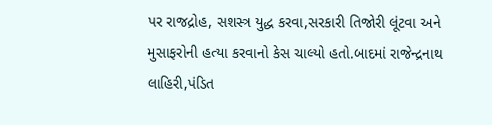પર રાજદ્રોહ, સશસ્ત્ર યુદ્ધ કરવા,સરકારી તિજોરી લૂંટવા અને મુસાફરોની હત્યા કરવાનો કેસ ચાલ્યો હતો.બાદમાં રાજેન્દ્રનાથ લાહિરી,પંડિત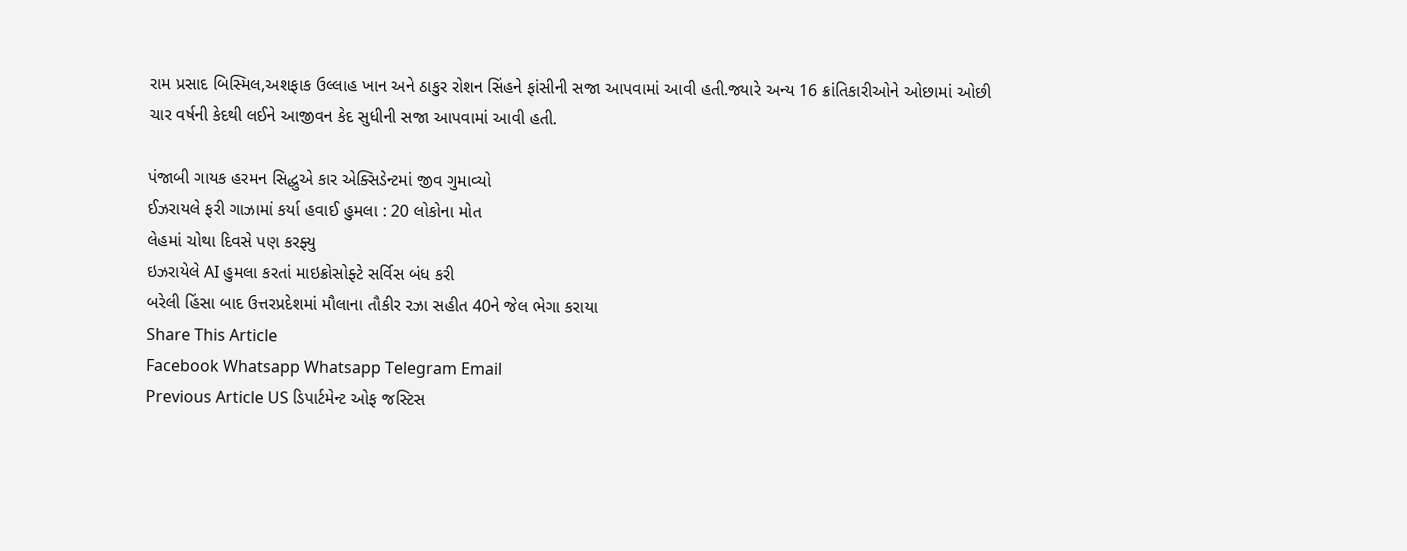રામ પ્રસાદ બિસ્મિલ,અશફાક ઉલ્લાહ ખાન અને ઠાકુર રોશન સિંહને ફાંસીની સજા આપવામાં આવી હતી.જ્યારે અન્ય 16 ક્રાંતિકારીઓને ઓછામાં ઓછી ચાર વર્ષની કેદથી લઈને આજીવન કેદ સુધીની સજા આપવામાં આવી હતી.

પંજાબી ગાયક હરમન સિદ્ધુએ કાર એક્સિડેન્ટમાં જીવ ગુમાવ્યો
ઈઝરાયલે ફરી ગાઝામાં કર્યા હવાઈ હુમલા : 20 લોકોના મોત
લેહમાં ચોથા દિવસે પણ કરફ્યુ
ઇઝરાયેલે AI હુમલા કરતાં માઇક્રોસોફ્ટે સર્વિસ બંધ કરી
બરેલી હિંસા બાદ ઉત્તરપ્રદેશમાં મૌલાના તૌકીર રઝા સહીત 40ને જેલ ભેગા કરાયા
Share This Article
Facebook Whatsapp Whatsapp Telegram Email
Previous Article US ડિપાર્ટમેન્ટ ઓફ જસ્ટિસ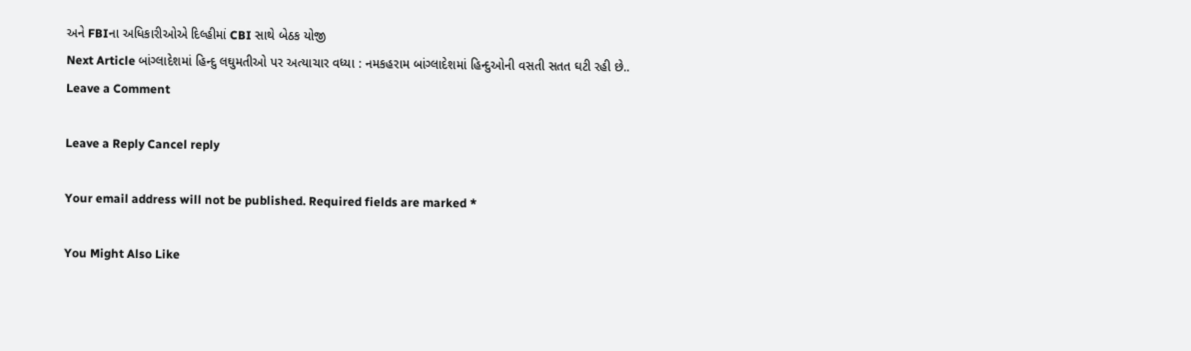અને FBIના અધિકારીઓએ દિલ્હીમાં CBI સાથે બેઠક યોજી
Next Article બાંગ્લાદેશમાં હિન્દુ લઘુમતીઓ પર અત્યાચાર વધ્યા : નમકહરામ બાંગ્લાદેશમાં હિન્દુઓની વસતી સતત ઘટી રહી છે..
Leave a Comment

Leave a Reply Cancel reply

Your email address will not be published. Required fields are marked *

You Might Also Like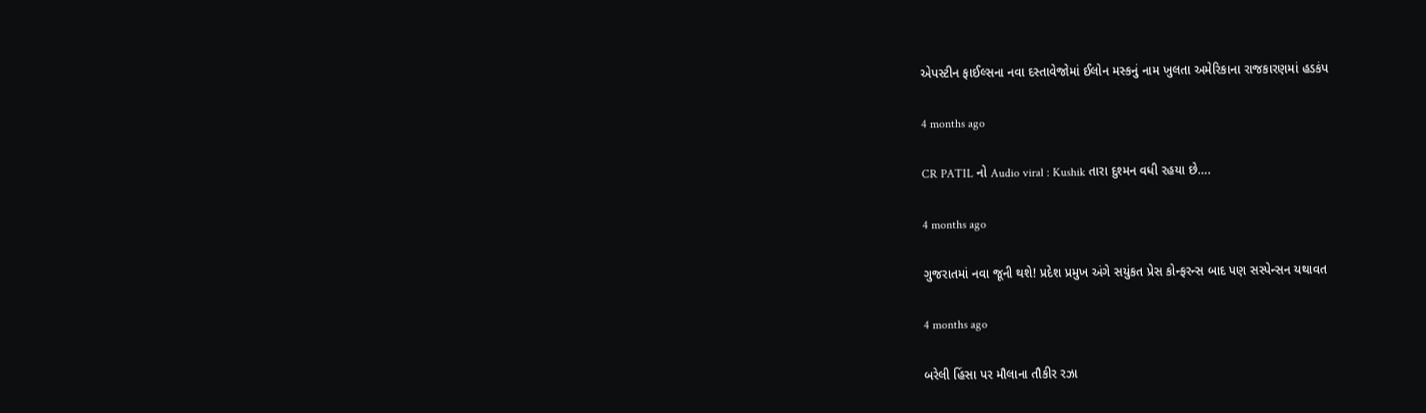એપસ્ટીન ફાઈલ્સના નવા દસ્તાવેજોમાં ઈલોન મસ્કનું નામ ખુલતા અમેરિકાના રાજકારણમાં હડકંપ

4 months ago

CR PATIL નો Audio viral : Kushik તારા દુશ્મન વધી રહયા છે….

4 months ago

ગુજરાતમાં નવા જૂની થશે! પ્રદેશ પ્રમુખ અંગે સયુંકત પ્રેસ કોન્ફરન્સ બાદ પણ સસ્પેન્સન યથાવત

4 months ago

બરેલી હિંસા પર મૌલાના તૌકીર રઝા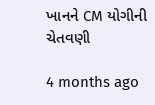ખાનને CM યોગીની ચેતવણી

4 months ago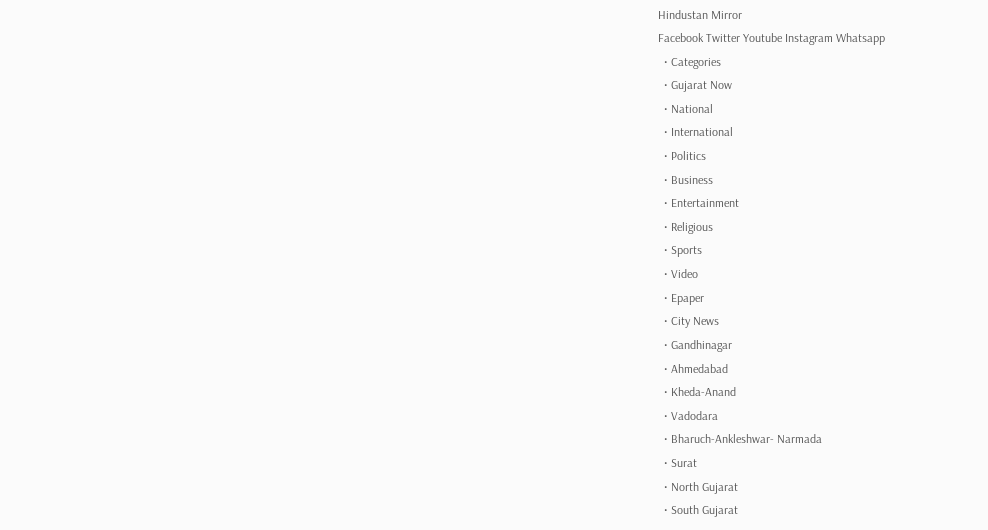Hindustan Mirror
Facebook Twitter Youtube Instagram Whatsapp
  • Categories
  • Gujarat Now
  • National
  • International
  • Politics
  • Business
  • Entertainment
  • Religious
  • Sports
  • Video
  • Epaper
  • City News
  • Gandhinagar
  • Ahmedabad
  • Kheda-Anand
  • Vadodara
  • Bharuch-Ankleshwar- Narmada
  • Surat
  • North Gujarat
  • South Gujarat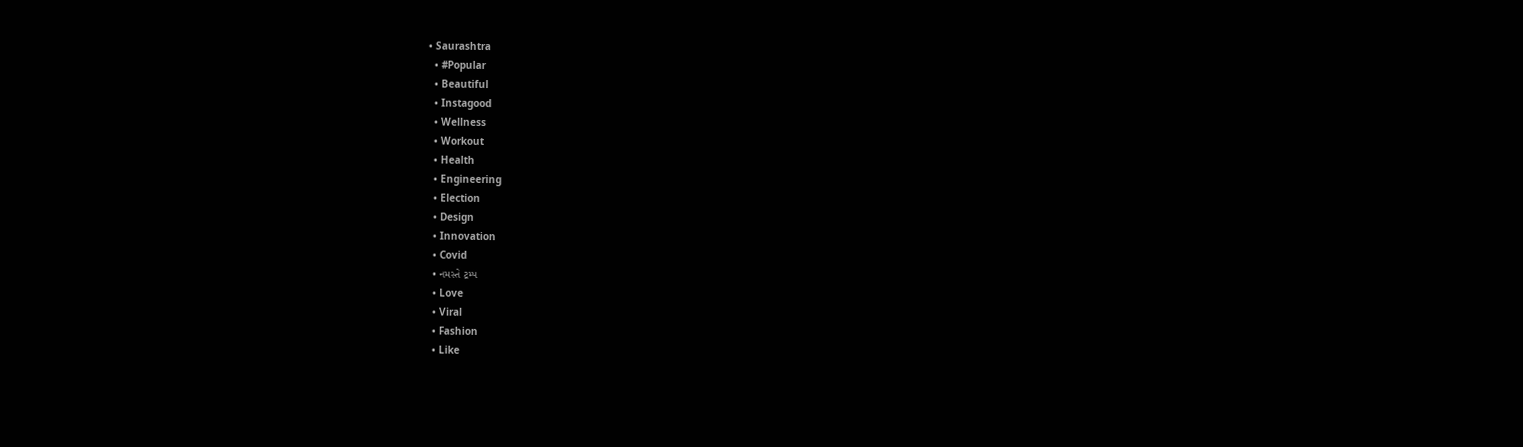• Saurashtra
  • #Popular
  • Beautiful
  • Instagood
  • Wellness
  • Workout
  • Health
  • Engineering
  • Election
  • Design
  • Innovation
  • Covid
  • નમસ્તે ટ્રમ્પ
  • Love
  • Viral
  • Fashion
  • Like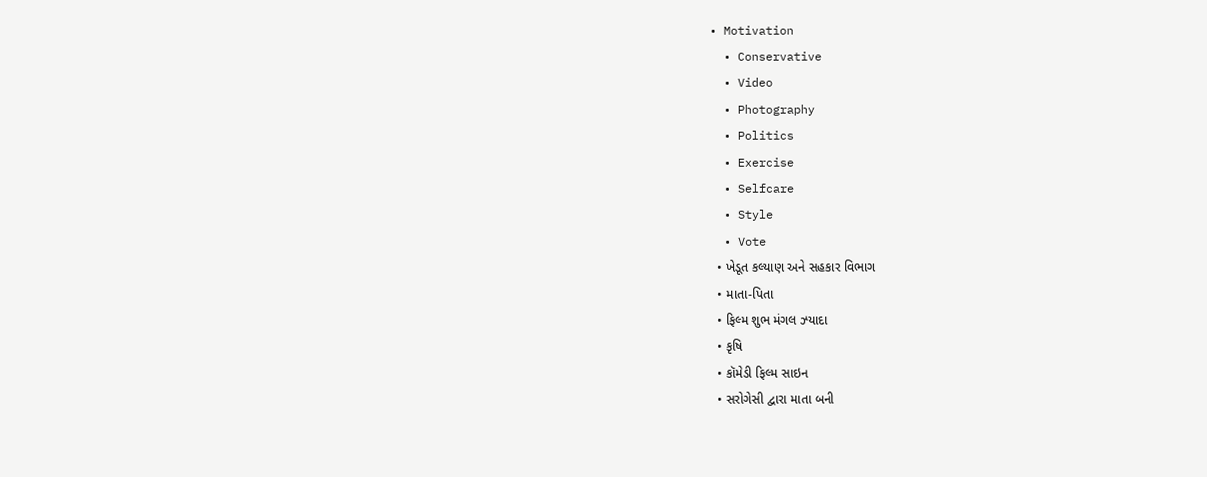• Motivation
  • Conservative
  • Video
  • Photography
  • Politics
  • Exercise
  • Selfcare
  • Style
  • Vote
  • ખેડૂત કલ્યાણ અને સહકાર વિભાગ
  • માતા-પિતા
  • ફિલ્મ શુભ મંગલ ઝ્યાદા
  • કૃષિ
  • કૉમેડી ફિલ્મ સાઇન
  • સરોગેસી દ્વારા માતા બની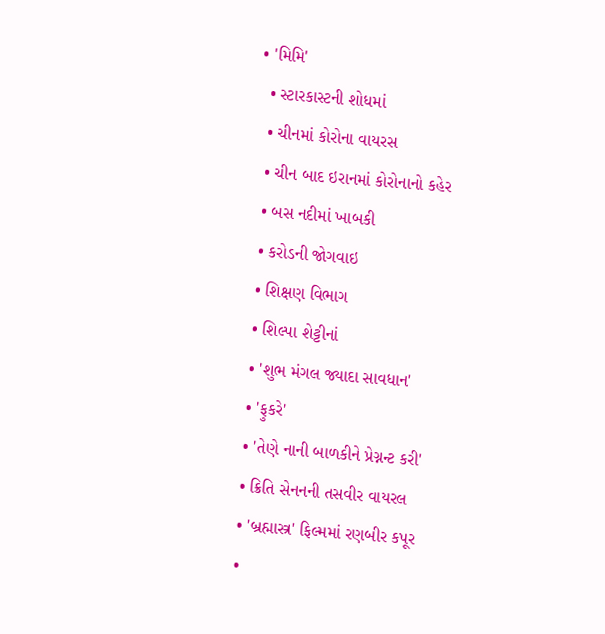• 'મિમિ'
  • સ્ટારકાસ્ટની શોધમાં
  • ચીનમાં કોરોના વાયરસ
  • ચીન બાદ ઇરાનમાં કોરોનાનો કહેર
  • બસ નદીમાં ખાબકી
  • કરોડની જોગવાઇ
  • શિક્ષણ વિભાગ
  • શિલ્પા શેટ્ટીનાં
  • 'શુભ મંગલ જ્યાદા સાવધાન'
  • 'ફુકરે'
  • 'તેણે નાની બાળકીને પ્રેગ્નન્ટ કરી'
  • ક્રિતિ સેનનની તસવીર વાયરલ
  • 'બ્રહ્માસ્ત્ર' ફિલ્મમાં રણબીર કપૂર
  •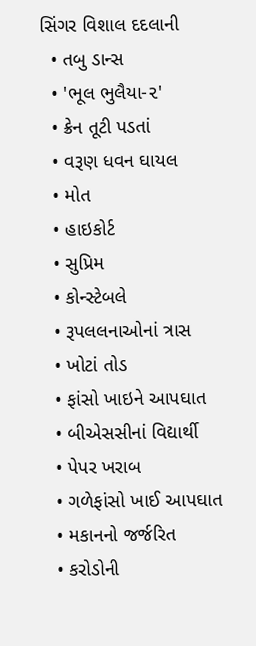સિંગર વિશાલ દદલાની
  • તબુ ડાન્સ
  • 'ભૂલ ભુલૈયા-૨'
  • ક્રેન તૂટી પડતાં
  • વરૂણ ધવન ઘાયલ
  • મોત
  • હાઇકોર્ટ
  • સુપ્રિમ
  • કોન્સ્ટેબલે
  • રૂપલલનાઓનાં ત્રાસ
  • ખોટાં તોડ
  • ફાંસો ખાઇને આપઘાત
  • બીએસસીનાં વિદ્યાર્થી
  • પેપર ખરાબ
  • ગળેફાંસો ખાઈ આપઘાત
  • મકાનનો જર્જરિત
  • કરોડોની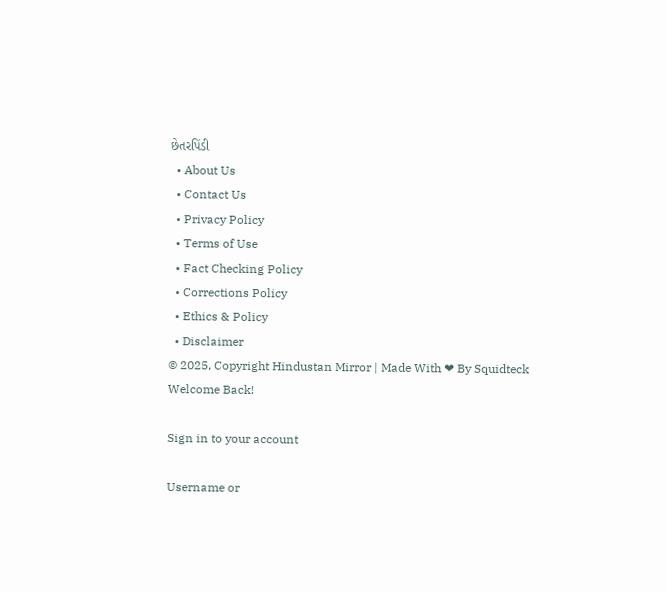છેતરપિંડી
  • About Us
  • Contact Us
  • Privacy Policy
  • Terms of Use
  • Fact Checking Policy
  • Corrections Policy
  • Ethics & Policy
  • Disclaimer
© 2025, Copyright Hindustan Mirror | Made With ❤ By Squidteck
Welcome Back!

Sign in to your account

Username or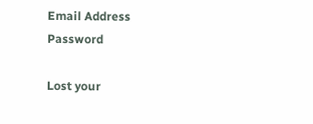Email Address
Password

Lost your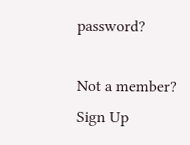password?

Not a member? Sign Up